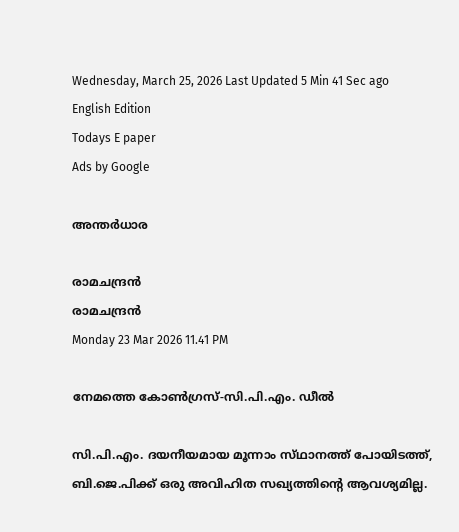Wednesday, March 25, 2026 Last Updated 5 Min 41 Sec ago English Edition
Todays E paper
Ads by Google

അന്തര്‍ധാര

രാമചന്ദ്രന്‍
രാമചന്ദ്രന്‍
Monday 23 Mar 2026 11.41 PM

നേമത്തെ കോണ്‍ഗ്രസ്‌-സി.പി.എം. ഡീല്‍

സി.പി.എം. ദയനീയമായ മൂന്നാം സ്‌ഥാനത്ത്‌ പോയിടത്ത്‌, ബി.ജെ.പിക്ക്‌ ഒരു അവിഹിത സഖ്യത്തിന്റെ ആവശ്യമില്ല.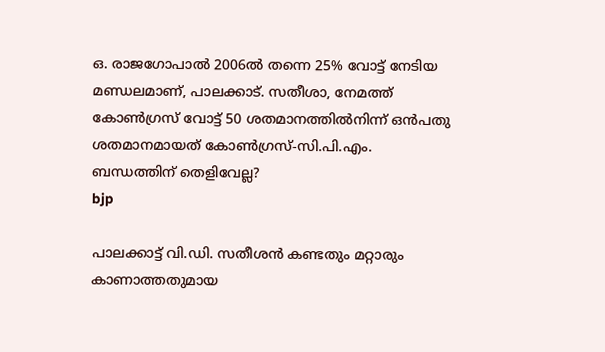ഒ. രാജഗോപാല്‍ 2006ല്‍ തന്നെ 25% വോട്ട്‌ നേടിയ മണ്ഡലമാണ്‌, പാലക്കാട്‌. സതീശാ, നേമത്ത്‌ കോണ്‍ഗ്രസ്‌ വോട്ട്‌ 50 ശതമാനത്തില്‍നിന്ന്‌ ഒന്‍പതു ശതമാനമായത്‌ കോണ്‍ഗ്രസ്‌-സി.പി.എം. ബന്ധത്തിന്‌ തെളിവേല്ല?
bjp

പാലക്കാട്ട്‌ വി.ഡി. സതീശന്‍ കണ്ടതും മറ്റാരും കാണാത്തതുമായ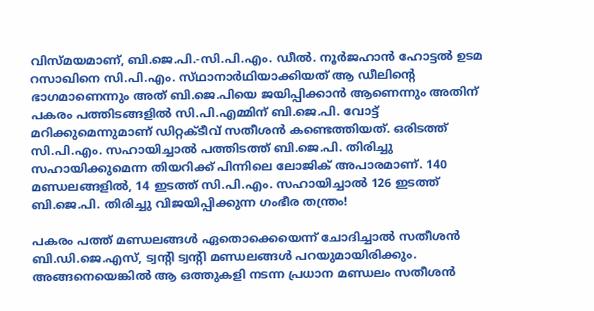വിസ്‌മയമാണ്‌, ബി.ജെ.പി.-സി.പി.എം. ഡീല്‍. നൂര്‍ജഹാന്‍ ഹോട്ടല്‍ ഉടമ റസാഖിനെ സി.പി.എം. സ്‌ഥാനാര്‍ഥിയാക്കിയത്‌ ആ ഡീലിന്റെ ഭാഗമാണെന്നും അത്‌ ബി.ജെ.പിയെ ജയിപ്പിക്കാന്‍ ആണെന്നും അതിന്‌ പകരം പത്തിടങ്ങളില്‍ സി.പി.എമ്മിന്‌ ബി.ജെ.പി. വോട്ട്‌ മറിക്കുമെന്നുമാണ്‌ ഡിറ്റക്‌ടീവ്‌ സതീശന്‍ കണ്ടെത്തിയത്‌. ഒരിടത്ത്‌ സി.പി.എം. സഹായിച്ചാല്‍ പത്തിടത്ത്‌ ബി.ജെ.പി. തിരിച്ചു സഹായിക്കുമെന്ന തിയറിക്ക്‌ പിന്നിലെ ലോജിക്‌ അപാരമാണ്‌. 140 മണ്ഡലങ്ങളില്‍, 14 ഇടത്ത്‌ സി.പി.എം. സഹായിച്ചാല്‍ 126 ഇടത്ത്‌ ബി.ജെ.പി. തിരിച്ചു വിജയിപ്പിക്കുന്ന ഗംഭീര തന്ത്രം!

പകരം പത്ത്‌ മണ്ഡലങ്ങള്‍ ഏതൊക്കെയെന്ന്‌ ചോദിച്ചാല്‍ സതീശന്‍ ബി.ഡി.ജെ.എസ്‌, ട്വന്റി ട്വന്റി മണ്ഡലങ്ങള്‍ പറയുമായിരിക്കും. അങ്ങനെയെങ്കില്‍ ആ ഒത്തുകളി നടന്ന പ്രധാന മണ്ഡലം സതീശന്‍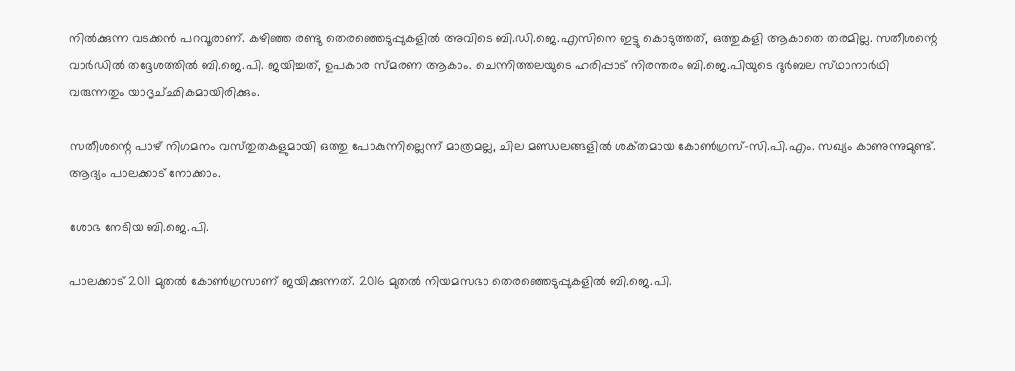നില്‍ക്കുന്ന വടക്കന്‍ പറവൂരാണ്‌. കഴിഞ്ഞ രണ്ടു തെരഞ്ഞെടുപ്പുകളില്‍ അവിടെ ബി.ഡി.ജെ.എസിനെ ഇട്ടു കൊടുത്തത്‌, ഒത്തുകളി ആകാതെ തരമില്ല. സതീശന്റെ വാര്‍ഡില്‍ തദ്ദേശത്തില്‍ ബി.ജെ.പി. ജയിച്ചത്‌, ഉപകാര സ്‌മരണ ആകാം. ചെന്നിത്തലയുടെ ഹരിപ്പാട്‌ നിരന്തരം ബി.ജെ.പിയുടെ ദുര്‍ബല സ്‌ഥാനാര്‍ഥി വരുന്നതും യാദൃച്‌ഛികമായിരിക്കും.

സതീശന്റെ പാഴ്‌ നിഗമനം വസ്‌തുതകളുമായി ഒത്തു പോകുന്നില്ലെന്ന്‌ മാത്രമല്ല, ചില മണ്ഡലങ്ങളില്‍ ശക്‌തമായ കോണ്‍ഗ്രസ്‌-സി.പി.എം. സഖ്യം കാണുന്നുമുണ്ട്‌. ആദ്യം പാലക്കാട്‌ നോക്കാം.

ശോഭ നേടിയ ബി.ജെ.പി.

പാലക്കാട്‌ 2011 മുതല്‍ കോണ്‍ഗ്രസാണ്‌ ജയിക്കുന്നത്‌. 2016 മുതല്‍ നിയമസഭാ തെരഞ്ഞെടുപ്പുകളില്‍ ബി.ജെ.പി.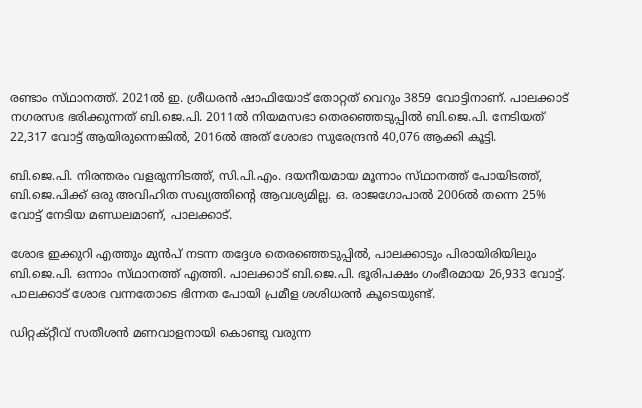രണ്ടാം സ്‌ഥാനത്ത്‌. 2021ല്‍ ഇ. ശ്രീധരന്‍ ഷാഫിയോട്‌ തോറ്റത്‌ വെറും 3859 വോട്ടിനാണ്‌. പാലക്കാട്‌ നഗരസഭ ഭരിക്കുന്നത്‌ ബി.ജെ.പി. 2011ല്‍ നിയമസഭാ തെരഞ്ഞെടുപ്പില്‍ ബി.ജെ.പി. നേടിയത്‌ 22,317 വോട്ട്‌ ആയിരുന്നെങ്കില്‍, 2016ല്‍ അത്‌ ശോഭാ സുരേന്ദ്രന്‍ 40,076 ആക്കി കൂട്ടി.

ബി.ജെ.പി. നിരന്തരം വളരുന്നിടത്ത്‌, സി.പി.എം. ദയനീയമായ മൂന്നാം സ്‌ഥാനത്ത്‌ പോയിടത്ത്‌, ബി.ജെ.പിക്ക്‌ ഒരു അവിഹിത സഖ്യത്തിന്റെ ആവശ്യമില്ല. ഒ. രാജഗോപാല്‍ 2006ല്‍ തന്നെ 25% വോട്ട്‌ നേടിയ മണ്ഡലമാണ്‌, പാലക്കാട്‌.

ശോഭ ഇക്കുറി എത്തും മുന്‍പ്‌ നടന്ന തദ്ദേശ തെരഞ്ഞെടുപ്പില്‍, പാലക്കാടും പിരായിരിയിലും ബി.ജെ.പി. ഒന്നാം സ്‌ഥാനത്ത്‌ എത്തി. പാലക്കാട്‌ ബി.ജെ.പി. ഭൂരിപക്ഷം ഗംഭീരമായ 26,933 വോട്ട്‌. പാലക്കാട്‌ ശോഭ വന്നതോടെ ഭിന്നത പോയി പ്രമീള ശശിധരന്‍ കൂടെയുണ്ട്‌.

ഡിറ്റക്‌റ്റീവ്‌ സതീശന്‍ മണവാളനായി കൊണ്ടു വരുന്ന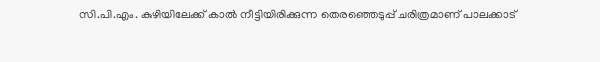സി.പി.എം. കുഴിയിലേക്ക്‌ കാല്‍ നീട്ടിയിരിക്കുന്ന തെരഞ്ഞെടുപ്പ്‌ ചരിത്രമാണ്‌ പാലക്കാട്‌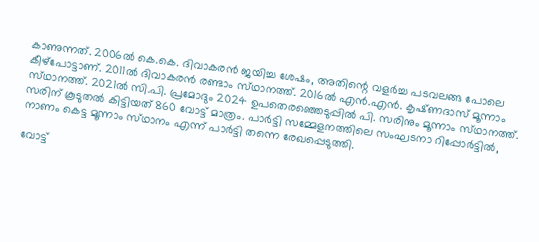കാണുന്നത്‌. 2006ല്‍ കെ.കെ. ദിവാകരന്‍ ജയിച്ച ശേഷം, അതിന്റെ വളര്‍ച്ച പടവലങ്ങ പോലെ കീഴ്‌പോട്ടാണ്‌. 2011ല്‍ ദിവാകരന്‍ രണ്ടാം സ്‌ഥാനത്ത്‌. 2016ല്‍ എന്‍.എന്‍. കൃഷ്‌ണദാസ്‌ മൂന്നാം സ്‌ഥാനത്ത്‌. 2021ല്‍ സി.പി. പ്രമോദും 2024 ഉപതെരഞ്ഞെടുപ്പില്‍ പി. സരിനും മൂന്നാം സ്‌ഥാനത്ത്‌. സരിന്‌ കൂടുതല്‍ കിട്ടിയത്‌ 860 വോട്ട്‌ മാത്രം. പാര്‍ട്ടി സമ്മേളനത്തിലെ സംഘടനാ റിപ്പോര്‍ട്ടില്‍, നാണം കെട്ട മൂന്നാം സ്‌ഥാനം എന്ന്‌ പാര്‍ട്ടി തന്നെ രേഖപ്പെടുത്തി.

വോട്ട്‌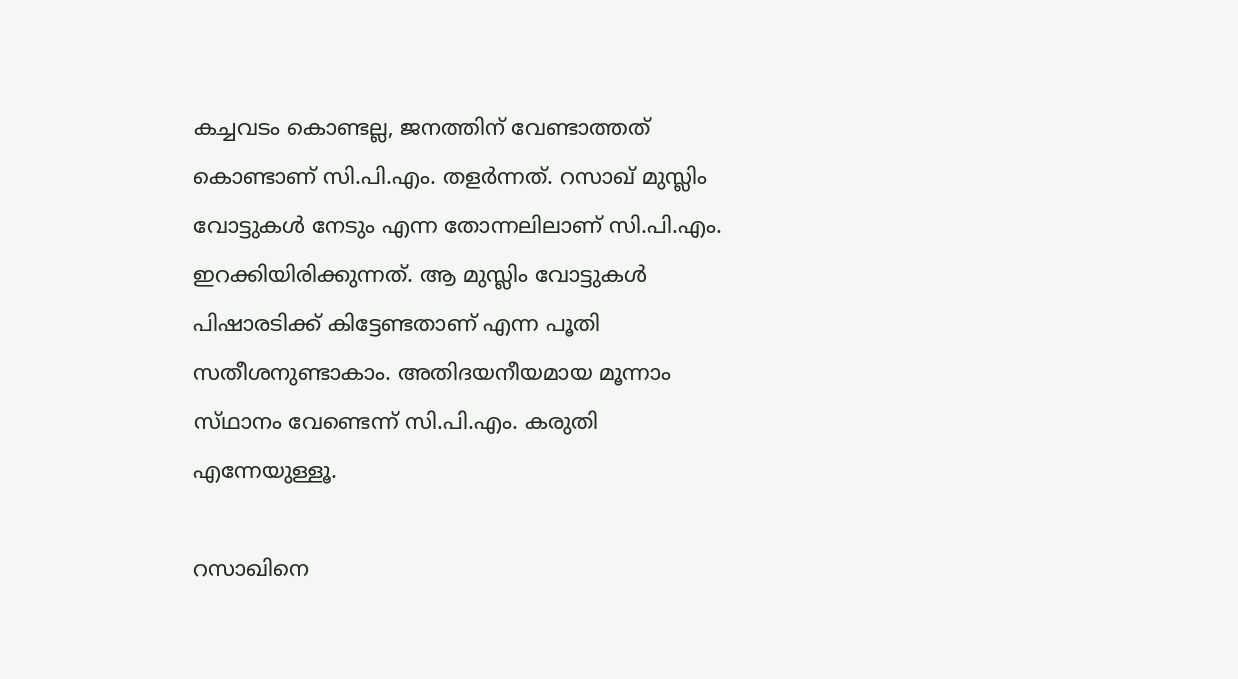കച്ചവടം കൊണ്ടല്ല, ജനത്തിന്‌ വേണ്ടാത്തത്‌ കൊണ്ടാണ്‌ സി.പി.എം. തളര്‍ന്നത്‌. റസാഖ്‌ മുസ്ലിം വോട്ടുകള്‍ നേടും എന്ന തോന്നലിലാണ്‌ സി.പി.എം. ഇറക്കിയിരിക്കുന്നത്‌. ആ മുസ്ലിം വോട്ടുകള്‍ പിഷാരടിക്ക്‌ കിട്ടേണ്ടതാണ്‌ എന്ന പൂതി സതീശനുണ്ടാകാം. അതിദയനീയമായ മൂന്നാം സ്‌ഥാനം വേണ്ടെന്ന്‌ സി.പി.എം. കരുതി എന്നേയുള്ളൂ.

റസാഖിനെ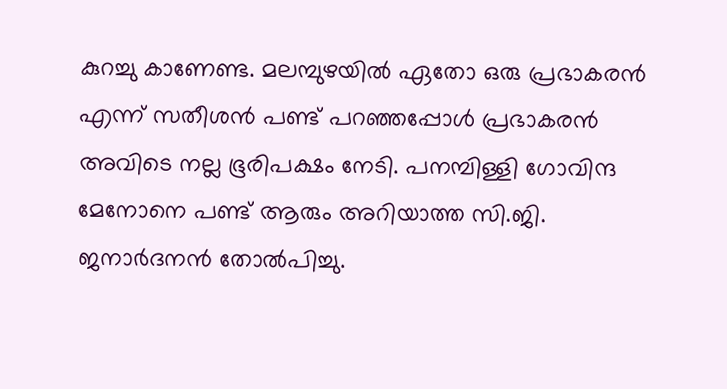കുറച്ചു കാണേണ്ട. മലമ്പുഴയില്‍ ഏതോ ഒരു പ്രഭാകരന്‍ എന്ന്‌ സതീശന്‍ പണ്ട്‌ പറഞ്ഞപ്പോള്‍ പ്രഭാകരന്‍ അവിടെ നല്ല ഭൂരിപക്ഷം നേടി. പനമ്പിള്ളി ഗോവിന്ദ മേനോനെ പണ്ട്‌ ആരും അറിയാത്ത സി.ജി. ജനാര്‍ദനന്‍ തോല്‍പിച്ചു.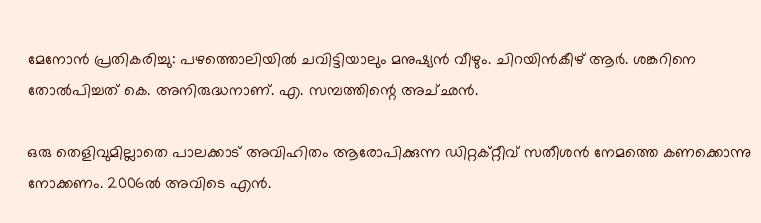മേനോന്‍ പ്രതികരിച്ചു: പഴത്തൊലിയില്‍ ചവിട്ടിയാലും മനുഷ്യന്‍ വീഴും. ചിറയിന്‍കീഴ്‌ ആര്‍. ശങ്കറിനെ തോല്‍പിച്ചത്‌ കെ. അനിരുദ്ധനാണ്‌. എ. സമ്പത്തിന്റെ അച്‌ഛന്‍.

ഒരു തെളിവുമില്ലാതെ പാലക്കാട്‌ അവിഹിതം ആരോപിക്കുന്ന ഡിറ്റക്‌റ്റീവ്‌ സതീശന്‍ നേമത്തെ കണക്കൊന്നു നോക്കണം. 2006ല്‍ അവിടെ എന്‍.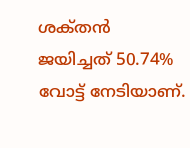ശക്‌തന്‍ ജയിച്ചത്‌ 50.74% വോട്ട്‌ നേടിയാണ്‌.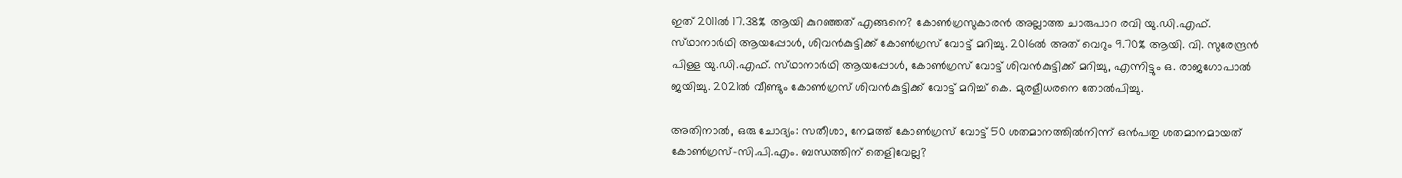ഇത്‌ 2011ല്‍ 17.38% ആയി കുറഞ്ഞത്‌ എങ്ങനെ? കോണ്‍ഗ്രസുകാരന്‍ അല്ലാത്ത ചാരുപാറ രവി യു.ഡി.എഫ്‌. സ്‌ഥാനാര്‍ഥി ആയപ്പോള്‍, ശിവന്‍കുട്ടിക്ക്‌ കോണ്‍ഗ്രസ്‌ വോട്ട്‌ മറിച്ചു. 2016ല്‍ അത്‌ വെറും 9.70% ആയി. വി. സുരേന്ദ്രന്‍ പിള്ള യു.ഡി.എഫ്‌. സ്‌ഥാനാര്‍ഥി ആയപ്പോള്‍, കോണ്‍ഗ്രസ്‌ വോട്ട്‌ ശിവന്‍കുട്ടിക്ക്‌ മറിച്ചു, എന്നിട്ടും ഒ. രാജഗോപാല്‍ ജയിച്ചു. 2021ല്‍ വീണ്ടും കോണ്‍ഗ്രസ്‌ ശിവന്‍കുട്ടിക്ക്‌ വോട്ട്‌ മറിച്ച്‌ കെ. മുരളീധരനെ തോല്‍പിച്ചു.

അതിനാല്‍, ഒരു ചോദ്യം: സതീശാ, നേമത്ത്‌ കോണ്‍ഗ്രസ്‌ വോട്ട്‌ 50 ശതമാനത്തില്‍നിന്ന്‌ ഒന്‍പതു ശതമാനമായത്‌ കോണ്‍ഗ്രസ്‌-സി.പി.എം. ബന്ധത്തിന്‌ തെളിവേല്ല?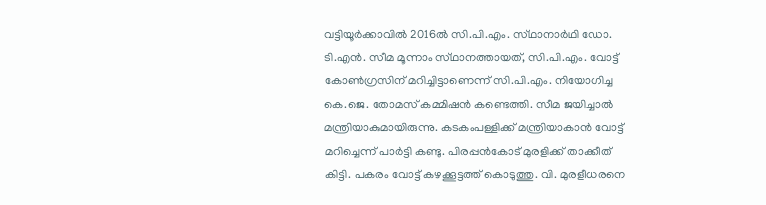വട്ടിയൂര്‍ക്കാവില്‍ 2016ല്‍ സി.പി.എം. സ്‌ഥാനാര്‍ഥി ഡോ. ടി.എന്‍. സീമ മൂന്നാം സ്‌ഥാനത്തായത്‌, സി.പി.എം. വോട്ട്‌ കോണ്‍ഗ്രസിന്‌ മറിച്ചിട്ടാണെന്ന്‌ സി.പി.എം. നിയോഗിച്ച കെ.ജെ. തോമസ്‌ കമ്മിഷന്‍ കണ്ടെത്തി. സീമ ജയിച്ചാല്‍ മന്ത്രിയാകുമായിരുന്നു. കടകംപള്ളിക്ക്‌ മന്ത്രിയാകാന്‍ വോട്ട്‌ മറിച്ചെന്ന്‌ പാര്‍ട്ടി കണ്ടു. പിരപ്പന്‍കോട്‌ മുരളിക്ക്‌ താക്കീത്‌ കിട്ടി. പകരം വോട്ട്‌ കഴക്കൂട്ടത്ത്‌ കൊടുത്തു. വി. മുരളീധരനെ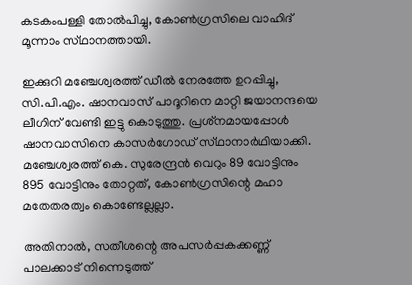കടകംപള്ളി തോല്‍പിച്ചു, കോണ്‍ഗ്രസിലെ വാഹിദ്‌ മൂന്നാം സ്‌ഥാനത്തായി.

ഇക്കുറി മഞ്ചേശ്വരത്ത്‌ ഡീല്‍ നേരത്തേ ഉറപ്പിച്ചു, സി.പി.എം. ഷാനവാസ്‌ പാദൂറിനെ മാറ്റി ജയാനന്ദയെ ലീഗിന്‌ വേണ്ടി ഇട്ടു കൊടുത്തു. പ്രശ്‌നമായപ്പോള്‍ ഷാനവാസിനെ കാസര്‍ഗോഡ്‌ സ്‌ഥാനാര്‍ഥിയാക്കി. മഞ്ചേശ്വരത്ത്‌ കെ. സുരേന്ദ്രന്‍ വെറും 89 വോട്ടിനും 895 വോട്ടിനും തോറ്റത്‌, കോണ്‍ഗ്രസിന്റെ മഹാ മതേതരത്വം കൊണ്ടേല്ലല്ലാ.

അതിനാല്‍, സതീശന്റെ അപസര്‍പ്പകക്കണ്ണ്‌ പാലക്കാട്‌ നിന്നെടുത്ത്‌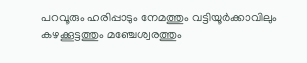പറവൂരും ഹരിപ്പാടും നേമത്തും വട്ടിയൂര്‍ക്കാവിലും കഴക്കൂട്ടത്തും മഞ്ചേശ്വരത്തും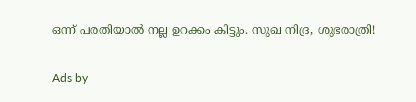ഒന്ന്‌ പരതിയാല്‍ നല്ല ഉറക്കം കിട്ടും. സുഖ നിദ്ര, ശുഭരാത്രി!

Ads by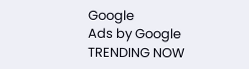Google
Ads by Google
TRENDING NOW